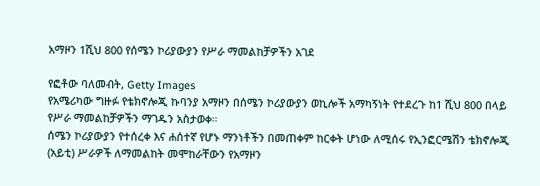አማዞን 1ሺህ 800 የሰሜን ኮሪያውያን የሥራ ማመልከቻዎችን አገደ

የፎቶው ባለመብት, Getty Images
የአሜሪካው ግዙፉ የቴክኖሎጂ ኩባንያ አማዞን በሰሜን ኮሪያውያን ወኪሎች አማካኝነት የተደረጉ ከ1 ሺህ 800 በላይ የሥራ ማመልከቻዎችን ማገዱን አስታወቀ።
ሰሜን ኮሪያውያን የተሰረቀ እና ሐሰተኛ የሆኑ ማንነቶችን በመጠቀም ከርቀት ሆነው ለሚሰሩ የኢንፎርሜሽን ቴክኖሎጂ (አይቲ) ሥራዎች ለማመልከት መሞከራቸውን የአማዞን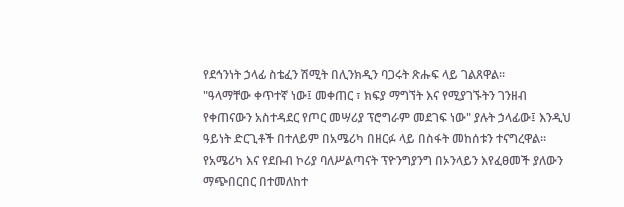የደኅንነት ኃላፊ ስቴፈን ሽሚት በሊንክዲን ባጋሩት ጽሑፍ ላይ ገልጸዋል።
"ዓላማቸው ቀጥተኛ ነው፤ መቀጠር ፣ ክፍያ ማግኘት እና የሚያገኙትን ገንዘብ የቀጠናውን አስተዳደር የጦር መሣሪያ ፕሮግራም መደገፍ ነው" ያሉት ኃላፊው፤ እንዲህ ዓይነት ድርጊቶች በተለይም በአሜሪካ በዘርፉ ላይ በስፋት መከሰቱን ተናግረዋል።
የአሜሪካ እና የደቡብ ኮሪያ ባለሥልጣናት ፕዮንግያንግ በኦንላይን እየፈፀመች ያለውን ማጭበርበር በተመለከተ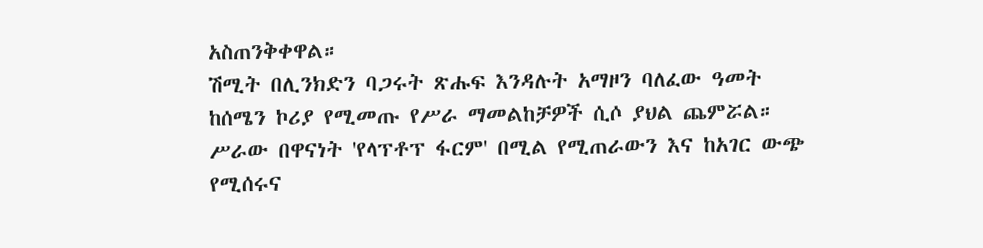አስጠንቅቀዋል።
ሽሚት በሊንክድን ባጋሩት ጽሑፍ እንዳሉት አማዞን ባለፈው ዓመት ከሰሜን ኮሪያ የሚመጡ የሥራ ማመልከቻዎች ሲሶ ያህል ጨምሯል።
ሥራው በዋናነት 'የላፕቶፕ ፋርም' በሚል የሚጠራውን እና ከአገር ውጭ የሚሰሩና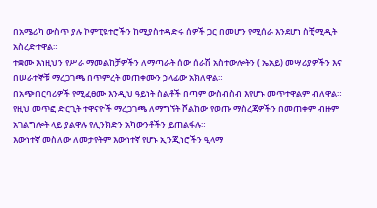በአሜሪካ ውስጥ ያሉ ኮምፒዩተሮችን ከሚያስተዳድሩ ሰዎች ጋር በመሆን የሚሰራ እንደሆነ ስቺሚዲት አስረድተዋል።
ተቋሙ እነዚህን የሥራ ማመልከቻዎችን ለማጣራት ሰው ሰራሽ አስተውሎትን ( ኤአይ) መሣሪያዎችን እና በሠራተኞቹ ማረጋገጫ በጥምረት መጠቀሙን ኃላፊው አክለዋል።
በአጭበርባሪዎች የሚፈፀሙ እንዲህ ዓይነት ስልቶች በጣም ውስብስብ እየሆኑ መጥተዋልም ብለዋል።
የዚህ መጥፎ ድርጊት ተዋናዮች ማረጋገጫ ለማግኘት ሾልከው የወጡ ማስረጃዎችን በመጠቀም ብዙም አገልግሎት ላይ ያልዋሉ የሊንክድን አካውንቶችን ይጠልፋሉ።
እውነተኛ መስለው ለመታየትም እውነተኛ የሆኑ ኢንጂነሮችን ዒላማ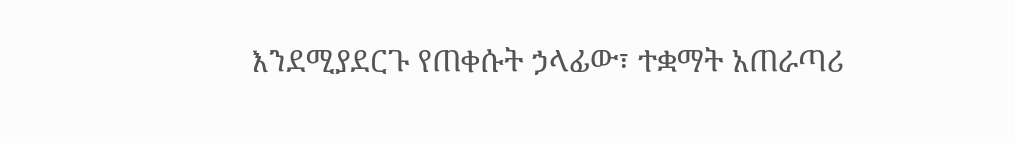እንደሚያደርጉ የጠቀሱት ኃላፊው፣ ተቋማት አጠራጣሪ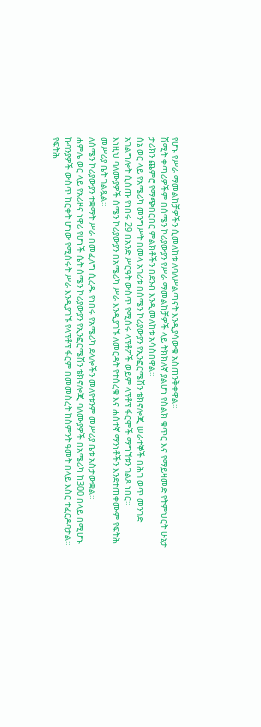የሆኑ የሥራ ማመልከቻዎችን ሲመለከቱ ለባለሥልጣናት እንዲያሳውቁ አስጠንቅቀዋል።
ሽሚት ቀጣሪዎችም በሰሜን ኮሪያውያን የሥራ ማመልከቻዎች ላይ ትክክለኛ ያልሆነ የስልክ ቁጥር እና የማይዛመድ የትምህርት ሁኔታ ታሪክን ጨምሮ የማጭበርበር ምልክቶችን በደንብ እንዲመለከቱ አሳስበዋል።
ሰኔ ወር ላይ የአሜሪካ መንግሥት በመላ አገሪቱ በሰሜን ኮሪያውያን የኢንፎርሜሽን ቴክኖሎጂ ሠራተኞች በሕገ ወጥ መንገድ አገልግሎት ሲሰጡ የነበሩ 29 በአንድ ሥርዓት ውስጥ የሚሰሩ ላፕቶፖች ወይም ላፕቶፕ ፋርሞች ማግኘቱን ገልጾ ነበር።
እነዚህ ባለሙያዎች ሰሜን ኮሪያውያን በአሜሪካ ሥራ እንዲያገኙ ለመርዳት የተሰረቁ እና ሐሰተኛ ማንነቶችን እንደተጠቀሙም የፍትሕ መሥሪያ ቤት ገልጿል።
ለሰሜን ኮሪያውያን ተቋማት ሥራ በመፈለግ ሲረዱ የነበሩ የአሜሪካ ደላሎችን መለየቱንም መሥሪያ ቤቱ አስታውቋል።
ሐምሌ ወር ላይ የአሪዞና ነዋሪ የሆነች ሴት ሰሜን ኮሪያውያን የኢንፎርሜሽን ቴክኖሎጂ ባለሙያዎች በአሜሪካ ከ300 በላይ በሚሆኑ ኩባንያዎች ውስጥ ከርቀት ሆነው የሚሰሩት ሥራ እንዲያገኙ የላፕቶፕ ፋርም በመመስረት ከስምንት ዓመት በላይ እስር ተፈርዶባታል።
የፍትሕ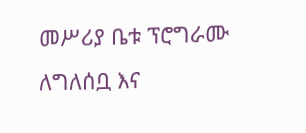መሥሪያ ቤቱ ፕሮግራሙ ለግለሰቧ እና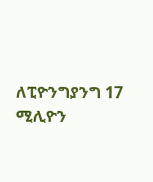ለፒዮንግያንግ 17 ሚሊዮን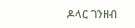ዶላር ገንዘብ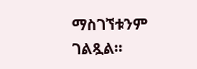ማስገኘቱንም ገልጿል።